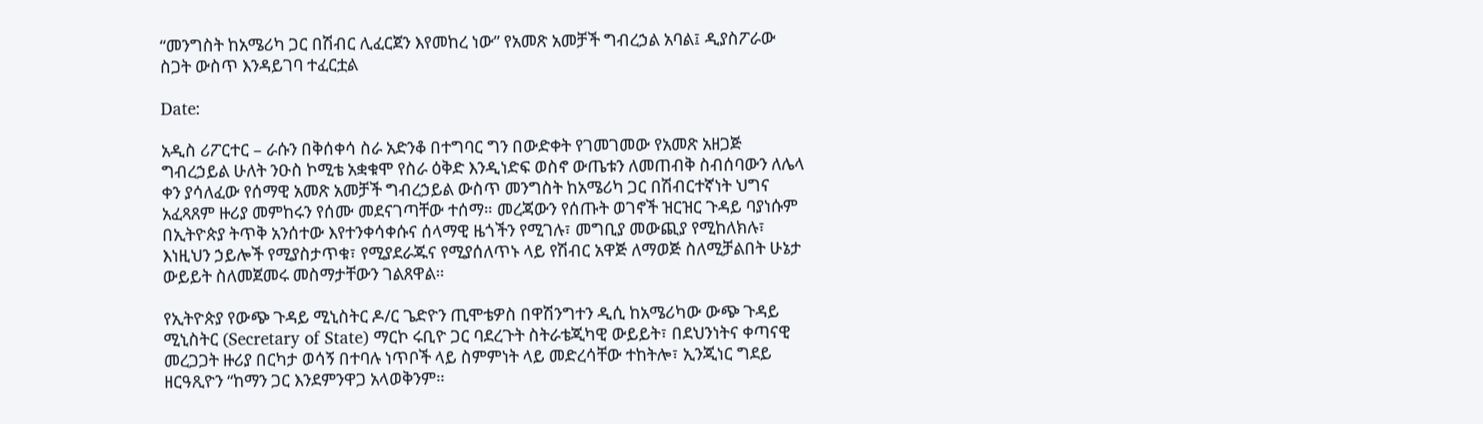“መንግስት ከአሜሪካ ጋር በሽብር ሊፈርጀን እየመከረ ነው” የአመጽ አመቻች ግብረኃል አባል፤ ዲያስፖራው ስጋት ውስጥ እንዳይገባ ተፈርቷል

Date:

አዲስ ሪፖርተር – ራሱን በቅሰቀሳ ስራ አድንቆ በተግባር ግን በውድቀት የገመገመው የአመጽ አዘጋጅ ግብረኃይል ሁለት ንዑስ ኮሚቴ አቋቁሞ የስራ ዕቅድ እንዲነድፍ ወስኖ ውጤቱን ለመጠብቅ ስብሰባውን ለሌላ ቀን ያሳለፈው የሰማዊ አመጽ አመቻች ግብረኃይል ውስጥ መንግስት ከአሜሪካ ጋር በሽብርተኛነት ህግና አፈጻጸም ዙሪያ መምከሩን የሰሙ መደናገጣቸው ተሰማ። መረጃውን የሰጡት ወገኖች ዝርዝር ጉዳይ ባያነሱም በኢትዮጵያ ትጥቅ አንሰተው እየተንቀሳቀሱና ሰላማዊ ዜጎችን የሚገሉ፣ መግቢያ መውጪያ የሚከለክሉ፣ እነዚህን ኃይሎች የሚያስታጥቁ፣ የሚያደራጁና የሚያሰለጥኑ ላይ የሽብር አዋጅ ለማወጅ ስለሚቻልበት ሁኔታ ውይይት ስለመጀመሩ መስማታቸውን ገልጸዋል።

የኢትዮጵያ የውጭ ጉዳይ ሚኒስትር ዶ/ር ጌድዮን ጢሞቴዎስ በዋሽንግተን ዲሲ ከአሜሪካው ውጭ ጉዳይ ሚኒስትር (Secretary of State) ማርኮ ሩቢዮ ጋር ባደረጉት ስትራቴጂካዊ ውይይት፣ በደህንነትና ቀጣናዊ መረጋጋት ዙሪያ በርካታ ወሳኝ በተባሉ ነጥቦች ላይ ስምምነት ላይ መድረሳቸው ተከትሎ፣ ኢንጂነር ግደይ ዘርዓጺዮን “ከማን ጋር እንደምንዋጋ አላወቅንም።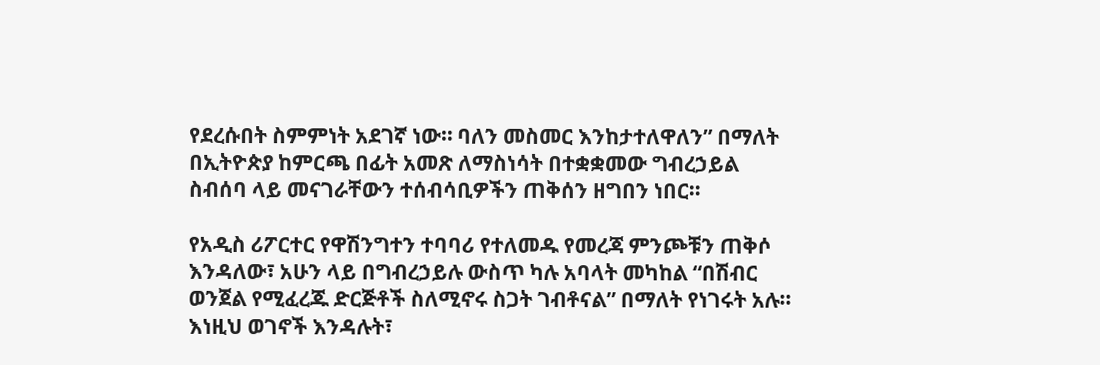የደረሱበት ስምምነት አደገኛ ነው። ባለን መስመር እንከታተለዋለን” በማለት በኢትዮጵያ ከምርጫ በፊት አመጽ ለማስነሳት በተቋቋመው ግብረኃይል ስብሰባ ላይ መናገራቸውን ተሰብሳቢዎችን ጠቅሰን ዘግበን ነበር።

የአዲስ ሪፖርተር የዋሽንግተን ተባባሪ የተለመዱ የመረጃ ምንጮቹን ጠቅሶ እንዳለው፣ አሁን ላይ በግብረኃይሉ ውስጥ ካሉ አባላት መካከል “በሽብር ወንጀል የሚፈረጁ ድርጅቶች ስለሚኖሩ ስጋት ገብቶናል” በማለት የነገሩት አሉ። እነዚህ ወገኖች እንዳሉት፣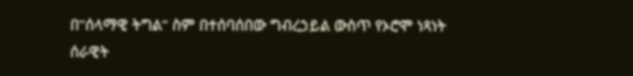በ”ሰላማዊ ትግል” ስም በተሰባሰበው ግብረኃይል ውስጥ የኦሮሞ ነጻነት ሰራዊት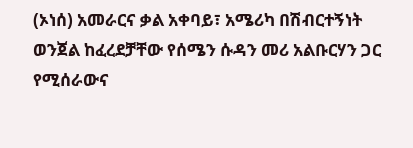(ኦነሰ) አመራርና ቃል አቀባይ፣ አሜሪካ በሽብርተኝነት ወንጀል ከፈረደቻቸው የሰሜን ሱዳን መሪ አልቡርሃን ጋር የሚሰራውና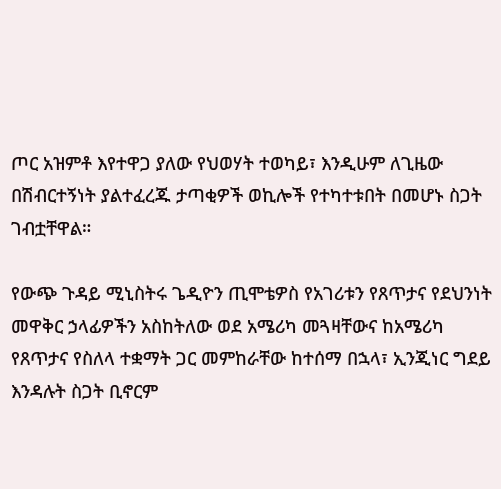ጦር አዝምቶ እየተዋጋ ያለው የህወሃት ተወካይ፣ እንዲሁም ለጊዜው በሽብርተኝነት ያልተፈረጁ ታጣቂዎች ወኪሎች የተካተቱበት በመሆኑ ስጋት ገብቷቸዋል።

የውጭ ጉዳይ ሚኒስትሩ ጌዲዮን ጢሞቴዎስ የአገሪቱን የጸጥታና የደህንነት መዋቅር ኃላፊዎችን አስከትለው ወደ አሜሪካ መጓዛቸውና ከአሜሪካ የጸጥታና የስለላ ተቋማት ጋር መምከራቸው ከተሰማ በኋላ፣ ኢንጂነር ግደይ እንዳሉት ስጋት ቢኖርም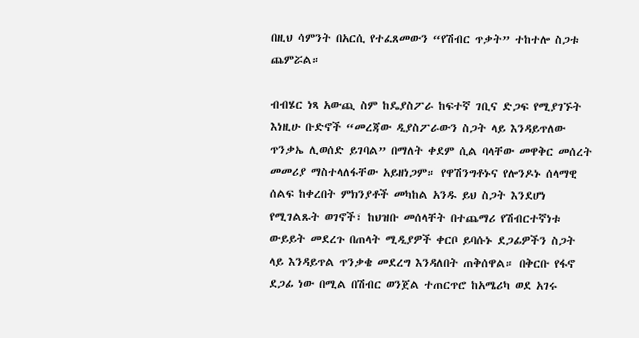በዚህ ሳምንት በአርሲ የተፈጸመውን “የሽብር ጥቃት” ተከተሎ ስጋቱ ጨምሯል።

ብብሄር ነጻ አውጪ ስም ከዴያስፖራ ከፍተኛ ገቢና ድጋፍ የሚያገኙት እነዚሁ ቡድኖች “መረጃው ዲያስፖራውን ስጋት ላይ እንዳይጥለው ጥንቃኤ ሊወሰድ ይገባል” በማለት ቀደም ሲል ባላቸው መዋቅር መሰረት መመሪያ ማስተላለፋቸው አይዘነጋም። የዋሽንግቶኑና የሎንዶኑ ሰላማዊ ሰልፍ ከቀረበት ምክንያቶች መካከል አንዱ ይህ ስጋት እንደሆነ የሚገልጹት ወገኖች፣ ከህዝቡ መሰላቸት በተጨማሪ የሽብርተኛነቱ ውይይት መደረጉ በጠላት ሚዲያዎች ቀርቦ ይባሱኑ ደጋፊዎችን ስጋት ላይ እንዳይጥል ጥንቃቄ መደረግ እንዳለበት ጠቅሰዋል። በቅርቡ የፋኖ ደጋፊ ነው በሚል በሽብር ወንጀል ተጠርጥሮ ከአሜሪካ ወደ አገሩ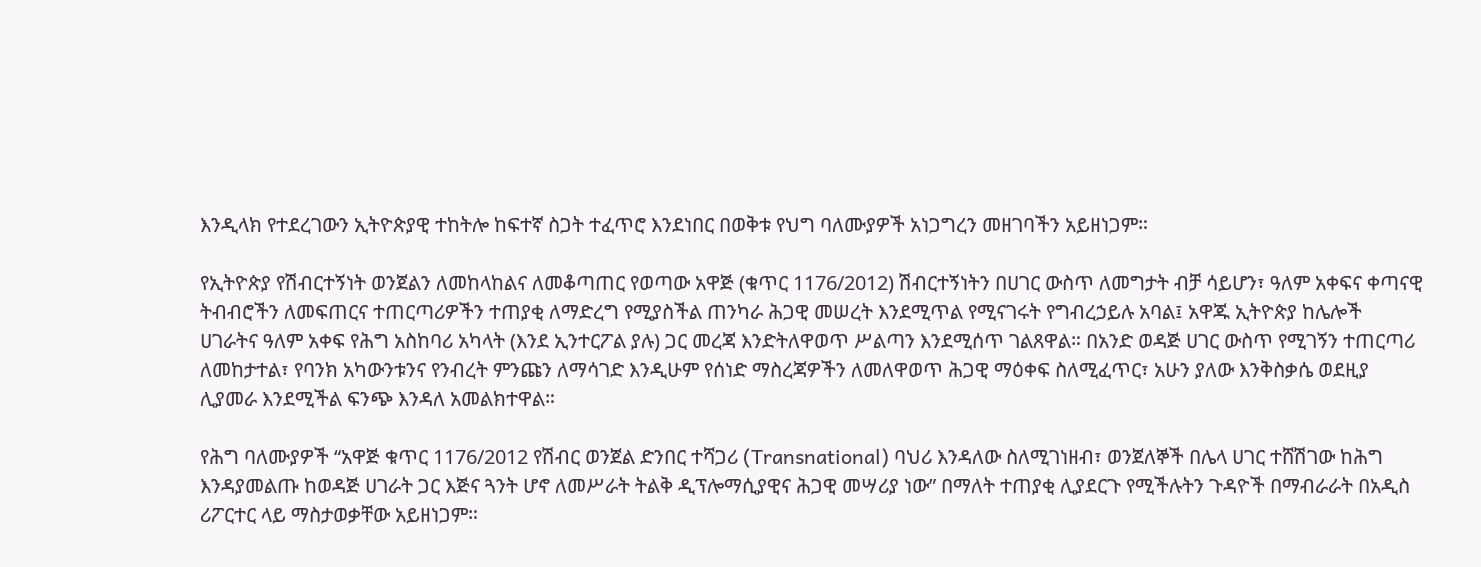እንዲላክ የተደረገውን ኢትዮጵያዊ ተከትሎ ከፍተኛ ስጋት ተፈጥሮ እንደነበር በወቅቱ የህግ ባለሙያዎች አነጋግረን መዘገባችን አይዘነጋም።

የኢትዮጵያ የሽብርተኝነት ወንጀልን ለመከላከልና ለመቆጣጠር የወጣው አዋጅ (ቁጥር 1176/2012) ሽብርተኝነትን በሀገር ውስጥ ለመግታት ብቻ ሳይሆን፣ ዓለም አቀፍና ቀጣናዊ ትብብሮችን ለመፍጠርና ተጠርጣሪዎችን ተጠያቂ ለማድረግ የሚያስችል ጠንካራ ሕጋዊ መሠረት እንደሚጥል የሚናገሩት የግብረኃይሉ አባል፤ አዋጁ ኢትዮጵያ ከሌሎች ሀገራትና ዓለም አቀፍ የሕግ አስከባሪ አካላት (እንደ ኢንተርፖል ያሉ) ጋር መረጃ እንድትለዋወጥ ሥልጣን እንደሚሰጥ ገልጸዋል። በአንድ ወዳጅ ሀገር ውስጥ የሚገኝን ተጠርጣሪ ለመከታተል፣ የባንክ አካውንቱንና የንብረት ምንጩን ለማሳገድ እንዲሁም የሰነድ ማስረጃዎችን ለመለዋወጥ ሕጋዊ ማዕቀፍ ስለሚፈጥር፣ አሁን ያለው እንቅስቃሴ ወደዚያ ሊያመራ እንደሚችል ፍንጭ እንዳለ አመልክተዋል።

የሕግ ባለሙያዎች “አዋጅ ቁጥር 1176/2012 የሽብር ወንጀል ድንበር ተሻጋሪ (Transnational) ባህሪ እንዳለው ስለሚገነዘብ፣ ወንጀለኞች በሌላ ሀገር ተሸሽገው ከሕግ እንዳያመልጡ ከወዳጅ ሀገራት ጋር እጅና ጓንት ሆኖ ለመሥራት ትልቅ ዲፕሎማሲያዊና ሕጋዊ መሣሪያ ነው” በማለት ተጠያቂ ሊያደርጉ የሚችሉትን ጉዳዮች በማብራራት በአዲስ ሪፖርተር ላይ ማስታወቃቸው አይዘነጋም።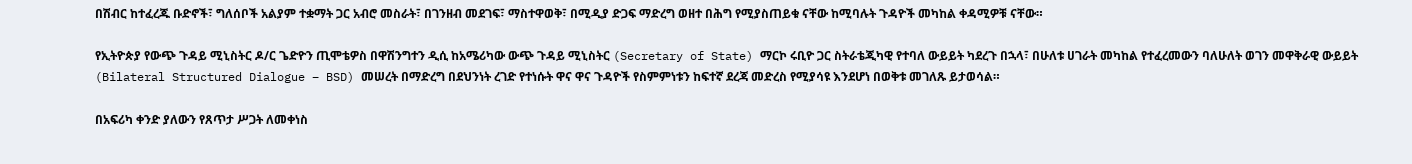በሽብር ከተፈረጁ ቡድኖች፣ ግለሰቦች አልያም ተቋማት ጋር አብሮ መስራት፣ በገንዘብ መደገፍ፣ ማስተዋወቅ፣ በሚዲያ ድጋፍ ማድረግ ወዘተ በሕግ የሚያስጠይቁ ናቸው ከሚባሉት ጉዳዮች መካከል ቀዳሚዎቹ ናቸው።

የኢትዮጵያ የውጭ ጉዳይ ሚኒስትር ዶ/ር ጌድዮን ጢሞቴዎስ በዋሽንግተን ዲሲ ከአሜሪካው ውጭ ጉዳይ ሚኒስትር (Secretary of State) ማርኮ ሩቢዮ ጋር ስትራቴጂካዊ የተባለ ውይይት ካደረጉ በኋላ፣ በሁለቱ ሀገራት መካከል የተፈረመውን ባለሁለት ወገን መዋቅራዊ ውይይት (Bilateral Structured Dialogue – BSD) መሠረት በማድረግ በደህንነት ረገድ የተነሱት ዋና ዋና ጉዳዮች የስምምነቱን ከፍተኛ ደረጃ መድረስ የሚያሳዩ እንደሆነ በወቅቱ መገለጹ ይታወሳል።

በአፍሪካ ቀንድ ያለውን የጸጥታ ሥጋት ለመቀነስ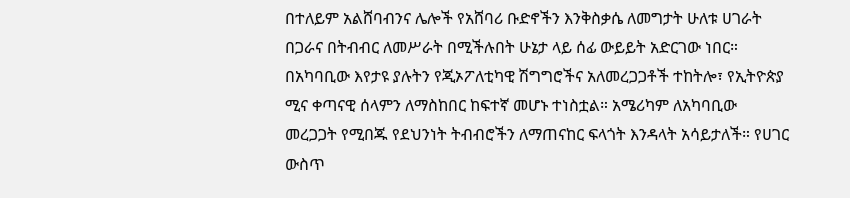በተለይም አልሸባብንና ሌሎች የአሸባሪ ቡድኖችን እንቅስቃሴ ለመግታት ሁለቱ ሀገራት በጋራና በትብብር ለመሥራት በሚችሉበት ሁኔታ ላይ ሰፊ ውይይት አድርገው ነበር። በአካባቢው እየታዩ ያሉትን የጂኦፖለቲካዊ ሽግግሮችና አለመረጋጋቶች ተከትሎ፣ የኢትዮጵያ ሚና ቀጣናዊ ሰላምን ለማስከበር ከፍተኛ መሆኑ ተነስቷል። አሜሪካም ለአካባቢው መረጋጋት የሚበጁ የደህንነት ትብብሮችን ለማጠናከር ፍላጎት እንዳላት አሳይታለች። የሀገር ውስጥ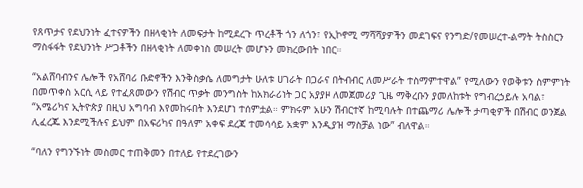የጸጥታና የደህንነት ፈተናዎችን በዘላቂነት ለመፍታት ከሚደረጉ ጥረቶች ጎን ለጎን፣ የኢኮኖሚ ማሻሻያዎችን መደገፍና የንግድ/የመሠረተ-ልማት ትስስርን ማስፋፋት የደህንነት ሥጋቶችን በዘላቂነት ለመቀነስ መሠረት መሆኑን መክረውበት ነበር።

“አልሸባብንና ሌሎች የአሸባሪ ቡድኖችን እንቅስቃሴ ለመግታት ሁለቱ ሀገራት በጋራና በትብብር ለመሥራት ተስማምተዋል” የሚለውን የወቅቱን ስምምነት በመጥቀስ አርሲ ላይ የተፈጸመውን የሽብር ጥቃት መንግስት ከአክራሪነት ጋር አያያዞ ለመጀመሪያ ጊዜ ማቅረቡን ያመለከቱት የግብረኃይሉ አባል፣ “አሜሪካና ኢትዮጵያ በዚህ አግባብ እየመከሩበት እንደሆነ ተሰምቷል። ምክሩም አሁን ሽብርተኛ ከሚባሉት በተጨማሪ ሌሎች ታጣቂዎች በሽብር ወንጀል ሊፈረጁ እንደሚችሉና ይህም በአፍሪካና በዓለም አቀፍ ደረጃ ተመሳሳይ አቋም እንዲያዝ ማስቻል ነው” ብለዋል።

“ባለን የግንኙነት መስመር ተጠቅመን በተለይ የተደረገውን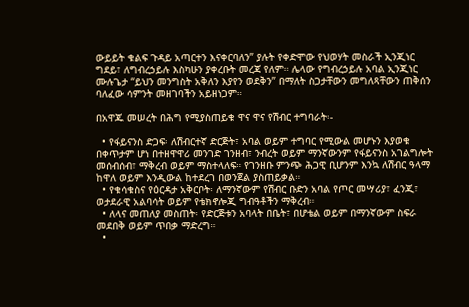ውይይት ቁልፍ ጉዳይ አጣርተን እናቀርባለን” ያሉት የቀድሞው የህወሃት መስራች ኢንጂነር ግደይ፣ ለግብረኃይሉ እስካሁን ያቀረቡት መረጃ የለም። ሌላው የግብረኃይሉ አባል ኢንጂነር ሙሉጌታ “ይህን መንግስት አቅለን እያየን ወደቅን” በማለት ስጋታቸውን መግለጻቸውን ጠቅሰን ባለፈው ሳምንት መዘገባችን አይዘነጋም።

በአዋጁ መሠረት በሕግ የሚያስጠይቁ ዋና ዋና የሽብር ተግባራት፡-

  • የፋይናንስ ድጋፍ፡ ለሽብርተኛ ድርጅት፣ አባል ወይም ተግባር የሚውል መሆኑን እያወቁ በቀጥታም ሆነ በተዘዋዋሪ መንገድ ገንዘብ፣ ንብረት ወይም ማንኛውንም የፋይናንስ አገልግሎት መሰብሰብ፣ ማቅረብ ወይም ማስተላለፍ። የገንዘቡ ምንጭ ሕጋዊ ቢሆንም እንኳ ለሽብር ዓላማ ከዋለ ወይም እንዲውል ከተደረገ በወንጀል ያስጠይቃል።
  • የቁሳቁስና የዕርዳታ አቅርቦት፡ ለማንኛውም የሽብር ቡድን አባል የጦር መሣሪያ፣ ፈንጂ፣ ወታደራዊ አልባሳት ወይም የቴክኖሎጂ ግብዓቶችን ማቅረብ።
  • ለላና መጠለያ መስጠት፡ የድርጅቱን አባላት በቤት፣ በሆቴል ወይም በማንኛውም ስፍራ መደበቅ ወይም ጥበቃ ማድረግ።
  •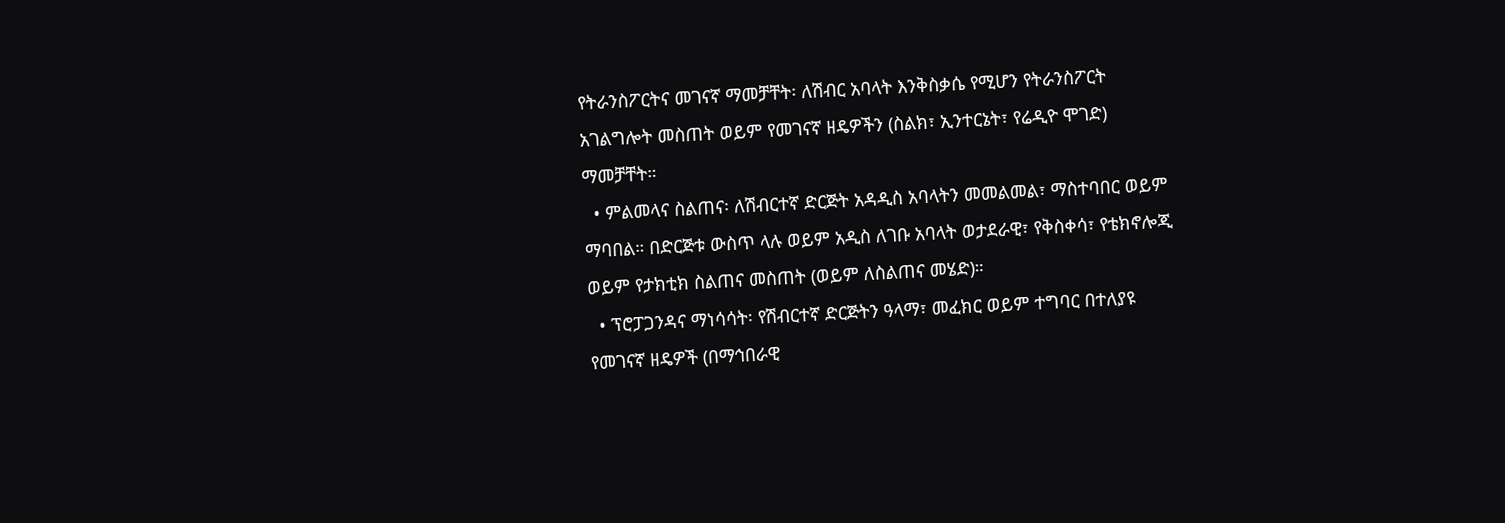የትራንስፖርትና መገናኛ ማመቻቸት፡ ለሽብር አባላት እንቅስቃሴ የሚሆን የትራንስፖርት አገልግሎት መስጠት ወይም የመገናኛ ዘዴዎችን (ስልክ፣ ኢንተርኔት፣ የሬዲዮ ሞገድ) ማመቻቸት።
  • ምልመላና ስልጠና፡ ለሽብርተኛ ድርጅት አዳዲስ አባላትን መመልመል፣ ማስተባበር ወይም ማባበል። በድርጅቱ ውስጥ ላሉ ወይም አዲስ ለገቡ አባላት ወታደራዊ፣ የቅስቀሳ፣ የቴክኖሎጂ ወይም የታክቲክ ስልጠና መስጠት (ወይም ለስልጠና መሄድ)።
  • ፕሮፓጋንዳና ማነሳሳት፡ የሽብርተኛ ድርጅትን ዓላማ፣ መፈክር ወይም ተግባር በተለያዩ የመገናኛ ዘዴዎች (በማኅበራዊ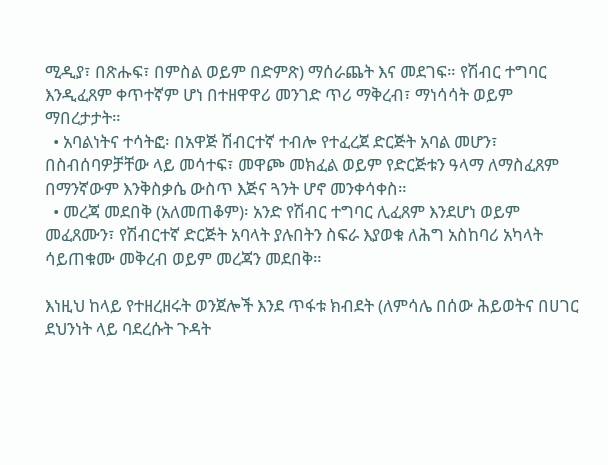ሚዲያ፣ በጽሑፍ፣ በምስል ወይም በድምጽ) ማሰራጨት እና መደገፍ። የሽብር ተግባር እንዲፈጸም ቀጥተኛም ሆነ በተዘዋዋሪ መንገድ ጥሪ ማቅረብ፣ ማነሳሳት ወይም ማበረታታት።
  • አባልነትና ተሳትፎ፡ በአዋጅ ሽብርተኛ ተብሎ የተፈረጀ ድርጅት አባል መሆን፣ በስብሰባዎቻቸው ላይ መሳተፍ፣ መዋጮ መክፈል ወይም የድርጅቱን ዓላማ ለማስፈጸም በማንኛውም እንቅስቃሴ ውስጥ እጅና ጓንት ሆኖ መንቀሳቀስ።
  • መረጃ መደበቅ (አለመጠቆም)፡ አንድ የሽብር ተግባር ሊፈጸም እንደሆነ ወይም መፈጸሙን፣ የሽብርተኛ ድርጅት አባላት ያሉበትን ስፍራ እያወቁ ለሕግ አስከባሪ አካላት ሳይጠቁሙ መቅረብ ወይም መረጃን መደበቅ።

እነዚህ ከላይ የተዘረዘሩት ወንጀሎች እንደ ጥፋቱ ክብደት (ለምሳሌ በሰው ሕይወትና በሀገር ደህንነት ላይ ባደረሱት ጉዳት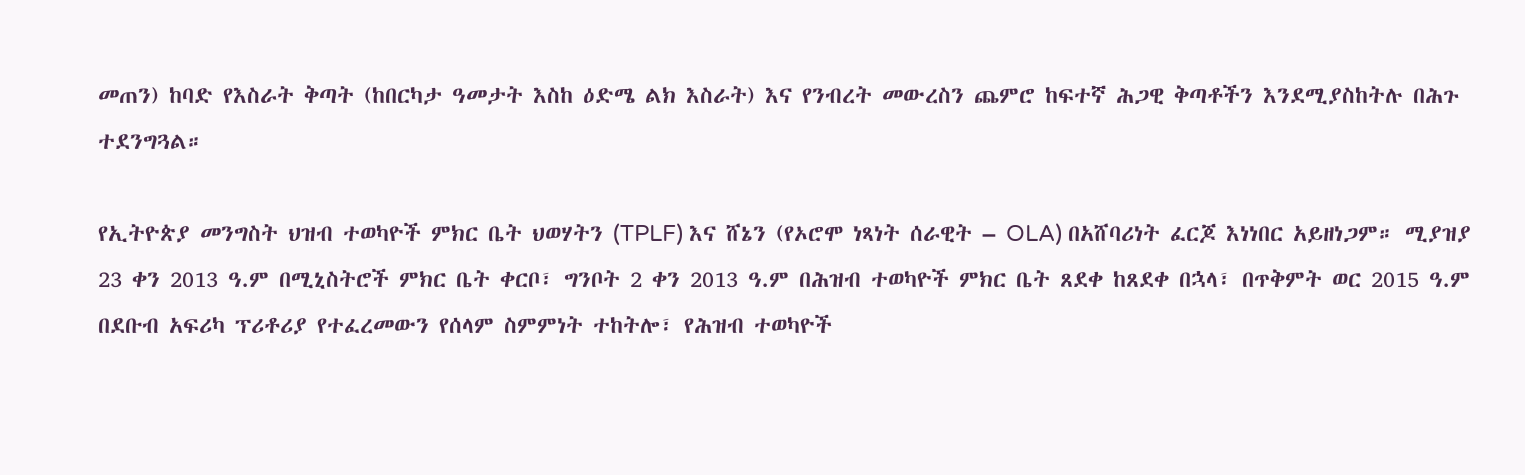መጠን) ከባድ የእስራት ቅጣት (ከበርካታ ዓመታት እስከ ዕድሜ ልክ እስራት) እና የንብረት መውረስን ጨምሮ ከፍተኛ ሕጋዊ ቅጣቶችን እንደሚያስከትሉ በሕጉ ተደንግጓል።

የኢትዮጵያ መንግስት ህዝብ ተወካዮች ምክር ቤት ህወሃትን (TPLF) እና ሸኔን (የኦሮሞ ነጻነት ሰራዊት – OLA) በአሸባሪነት ፈርጆ እነነበር አይዘነጋም። ሚያዝያ 23 ቀን 2013 ዓ.ም በሚኒስትሮች ምክር ቤት ቀርቦ፣ ግንቦት 2 ቀን 2013 ዓ.ም በሕዝብ ተወካዮች ምክር ቤት ጸደቀ ከጸደቀ በኋላ፣ በጥቅምት ወር 2015 ዓ.ም በደቡብ አፍሪካ ፕሪቶሪያ የተፈረመውን የሰላም ስምምነት ተከትሎ፣ የሕዝብ ተወካዮች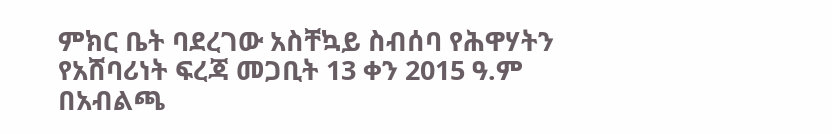ምክር ቤት ባደረገው አስቸኳይ ስብሰባ የሕዋሃትን የአሸባሪነት ፍረጃ መጋቢት 13 ቀን 2015 ዓ.ም በአብልጫ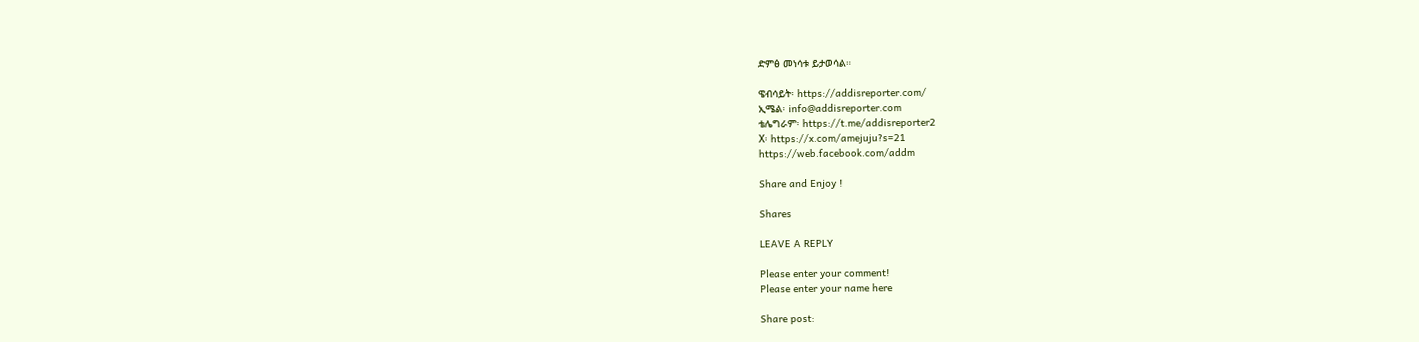ድምፅ መነሳቱ ይታወሳል።

ዌብሳይት፡ https://addisreporter.com/
ኢሜል፡ info@addisreporter.com
ቴሌግራም፡ https://t.me/addisreporter2
X፡ https://x.com/amejuju?s=21
https://web.facebook.com/addm

Share and Enjoy !

Shares

LEAVE A REPLY

Please enter your comment!
Please enter your name here

Share post: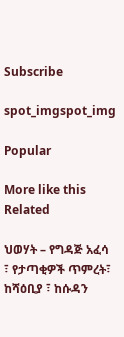Subscribe

spot_imgspot_img

Popular

More like this
Related

ህወሃት – የግዳጅ አፈሳ ፣ የታጣቂዎች ጥምረት፣ ከሻዕቢያ ፣ ከሱዳን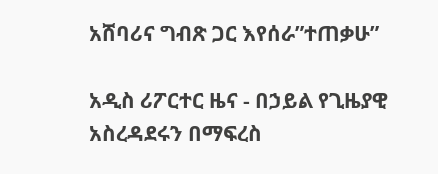አሸባሪና ግብጽ ጋር እየሰራ”ተጠቃሁ”

አዲስ ሪፖርተር ዜና - በኃይል የጊዜያዊ አስረዳደሩን በማፍረስ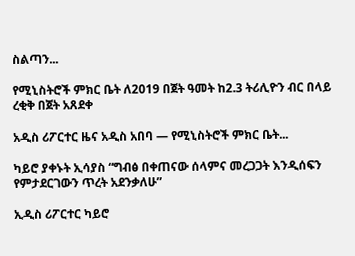ስልጣን...

የሚኒስትሮች ምክር ቤት ለ2019 በጀት ዓመት ከ2.3 ትሪሊዮን ብር በላይ ረቂቅ በጀት አጸደቀ

አዲስ ሪፖርተር ዜና አዲስ አበባ — የሚኒስትሮች ምክር ቤት...

ካይሮ ያቀኑት ኢሳያስ “ግብፅ በቀጠናው ሰላምና መረጋጋት እንዲሰፍን የምታደርገውን ጥረት አደንቃለሁ”

ኢዲስ ሪፖርተር ካይሮ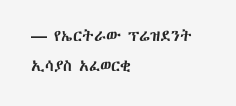— የኤርትራው ፕሬዝደንት ኢሳያስ አፈወርቂ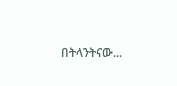በትላንትናው...